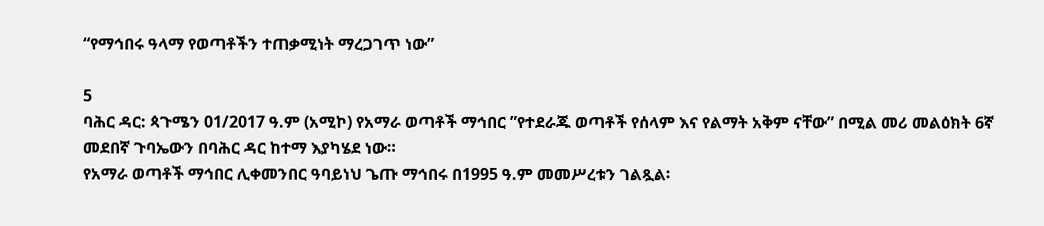“የማኅበሩ ዓላማ የወጣቶችን ተጠቃሚነት ማረጋገጥ ነው”

5
ባሕር ዳር: ጳጉሜን 01/2017 ዓ.ም (አሚኮ) የአማራ ወጣቶች ማኅበር ”የተደራጁ ወጣቶች የሰላም እና የልማት አቅም ናቸው” በሚል መሪ መልዕክት 6ኛ መደበኛ ጉባኤውን በባሕር ዳር ከተማ እያካሄደ ነው።
የአማራ ወጣቶች ማኅበር ሊቀመንበር ዓባይነህ ጌጡ ማኅበሩ በ1995 ዓ.ም መመሥረቱን ገልጿል፡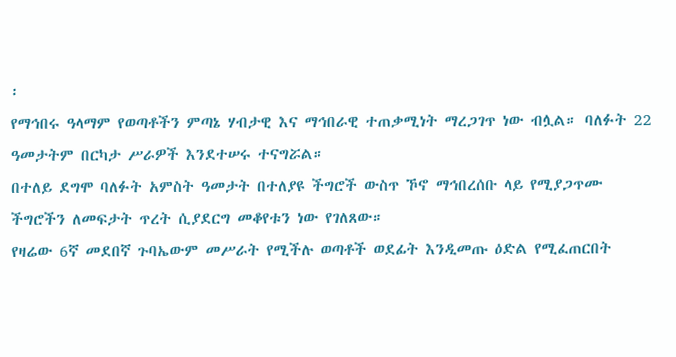፡
የማኅበሩ ዓላማም የወጣቶችን ምጣኔ ሃብታዊ እና ማኅበራዊ ተጠቃሚነት ማረጋገጥ ነው ብሏል። ባለፉት 22 ዓመታትም በርካታ ሥራዎች እንደተሠሩ ተናግሯል።
በተለይ ደግሞ ባለፉት አምስት ዓመታት በተለያዩ ችግሮች ውስጥ ኾኖ ማኅበረሰቡ ላይ የሚያጋጥሙ ችግሮችን ለመፍታት ጥረት ሲያደርግ መቆየቱን ነው የገለጸው።
የዛሬው 6ኛ መደበኛ ጉባኤውም መሥራት የሚችሉ ወጣቶች ወደፊት እንዲመጡ ዕድል የሚፈጠርበት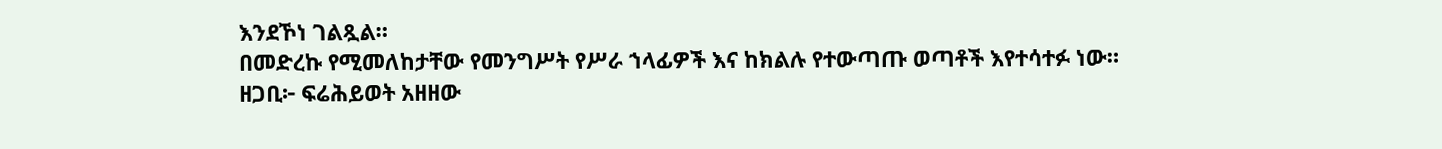እንደኾነ ገልጿል።
በመድረኩ የሚመለከታቸው የመንግሥት የሥራ ኀላፊዎች እና ከክልሉ የተውጣጡ ወጣቶች እየተሳተፉ ነው።
ዘጋቢ፦ ፍሬሕይወት አዘዘው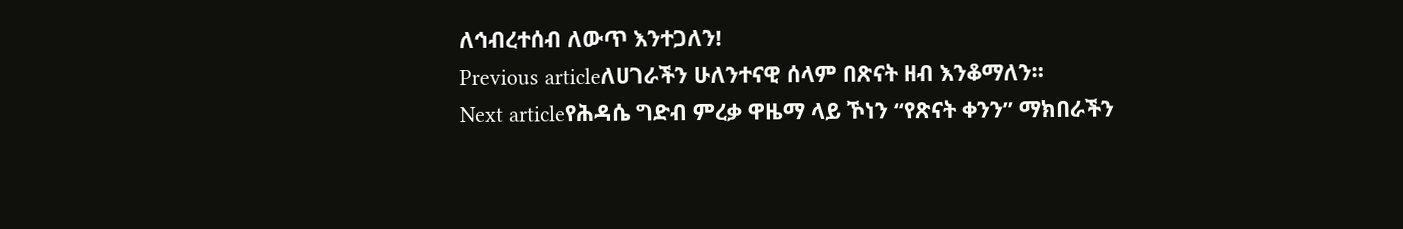ለኅብረተሰብ ለውጥ እንተጋለን!
Previous articleለሀገራችን ሁለንተናዊ ሰላም በጽናት ዘብ እንቆማለን።
Next articleየሕዳሴ ግድብ ምረቃ ዋዜማ ላይ ኾነን “የጽናት ቀንን” ማክበራችን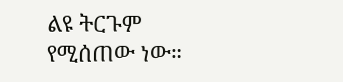ልዩ ትርጉም የሚሰጠው ነው።